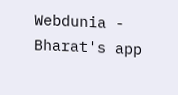Webdunia - Bharat's app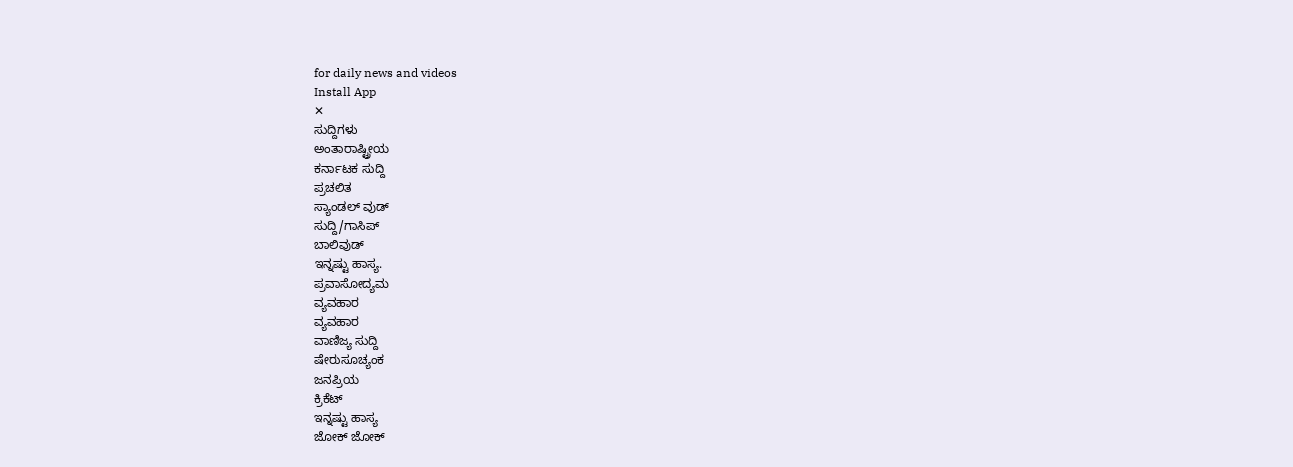for daily news and videos
Install App
✕
ಸುದ್ದಿಗಳು
ಅಂತಾರಾಷ್ಟ್ರೀಯ
ಕರ್ನಾಟಕ ಸುದ್ದಿ
ಪ್ರಚಲಿತ
ಸ್ಯಾಂಡಲ್ ವುಡ್
ಸುದ್ದಿ/ಗಾಸಿಪ್
ಬಾಲಿವುಡ್
ಇನ್ನಷ್ಟು ಹಾಸ್ಯ.
ಪ್ರವಾಸೋದ್ಯಮ
ವ್ಯವಹಾರ
ವ್ಯವಹಾರ
ವಾಣಿಜ್ಯ ಸುದ್ದಿ
ಷೇರುಸೂಚ್ಯಂಕ
ಜನಪ್ರಿಯ
ಕ್ರಿಕೆಟ್
ಇನ್ನಷ್ಟು ಹಾಸ್ಯ
ಜೋಕ್ ಜೋಕ್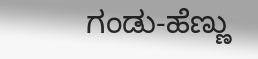ಗಂಡು-ಹೆಣ್ಣು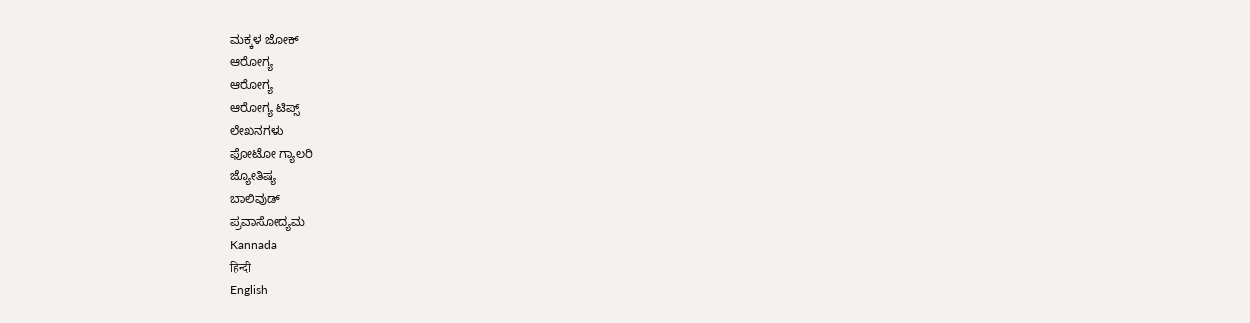ಮಕ್ಕಳ ಜೋಕ್
ಆರೋಗ್ಯ
ಆರೋಗ್ಯ
ಆರೋಗ್ಯ ಟಿಪ್ಸ್
ಲೇಖನಗಳು
ಫೋಟೋ ಗ್ಯಾಲರಿ
ಜ್ಯೋತಿಷ್ಯ
ಬಾಲಿವುಡ್
ಪ್ರವಾಸೋದ್ಯಮ
Kannada
हिन्दी
English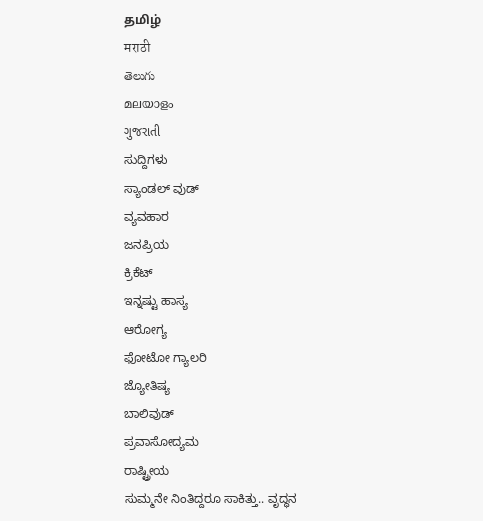தமிழ்
मराठी
తెలుగు
മലയാളം
ગુજરાતી
ಸುದ್ದಿಗಳು
ಸ್ಯಾಂಡಲ್ ವುಡ್
ವ್ಯವಹಾರ
ಜನಪ್ರಿಯ
ಕ್ರಿಕೆಟ್
ಇನ್ನಷ್ಟು ಹಾಸ್ಯ
ಆರೋಗ್ಯ
ಫೋಟೋ ಗ್ಯಾಲರಿ
ಜ್ಯೋತಿಷ್ಯ
ಬಾಲಿವುಡ್
ಪ್ರವಾಸೋದ್ಯಮ
ರಾಷ್ಟ್ರೀಯ
ಸುಮ್ಮನೇ ನಿಂತಿದ್ದರೂ ಸಾಕಿತ್ತು.. ವೃದ್ಧನ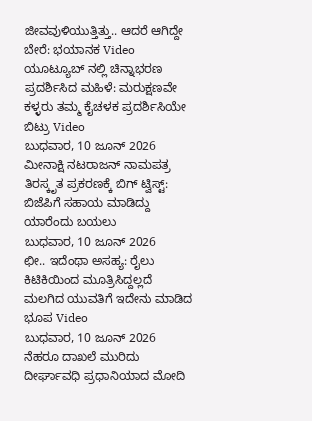ಜೀವವುಳಿಯುತ್ತಿತ್ತು.. ಆದರೆ ಆಗಿದ್ದೇ ಬೇರೆ: ಭಯಾನಕ Video
ಯೂಟ್ಯೂಬ್ ನಲ್ಲಿ ಚಿನ್ನಾಭರಣ ಪ್ರದರ್ಶಿಸಿದ ಮಹಿಳೆ: ಮರುಕ್ಷಣವೇ ಕಳ್ಳರು ತಮ್ಮ ಕೈಚಳಕ ಪ್ರದರ್ಶಿಸಿಯೇ ಬಿಟ್ರು Video
ಬುಧವಾರ, 10 ಜೂನ್ 2026
ಮೀನಾಕ್ಷಿ ನಟರಾಜನ್ ನಾಮಪತ್ರ ತಿರಸ್ಕೃತ ಪ್ರಕರಣಕ್ಕೆ ಬಿಗ್ ಟ್ವಿಸ್ಟ್: ಬಿಜೆಪಿಗೆ ಸಹಾಯ ಮಾಡಿದ್ದು ಯಾರೆಂದು ಬಯಲು
ಬುಧವಾರ, 10 ಜೂನ್ 2026
ಛೀ.. ಇದೆಂಥಾ ಅಸಹ್ಯ: ರೈಲು ಕಿಟಿಕಿಯಿಂದ ಮೂತ್ರಿಸಿದ್ದಲ್ಲದೆ ಮಲಗಿದ ಯುವತಿಗೆ ಇದೇನು ಮಾಡಿದ ಭೂಪ Video
ಬುಧವಾರ, 10 ಜೂನ್ 2026
ನೆಹರೂ ದಾಖಲೆ ಮುರಿದು ದೀರ್ಘಾವಧಿ ಪ್ರಧಾನಿಯಾದ ಮೋದಿ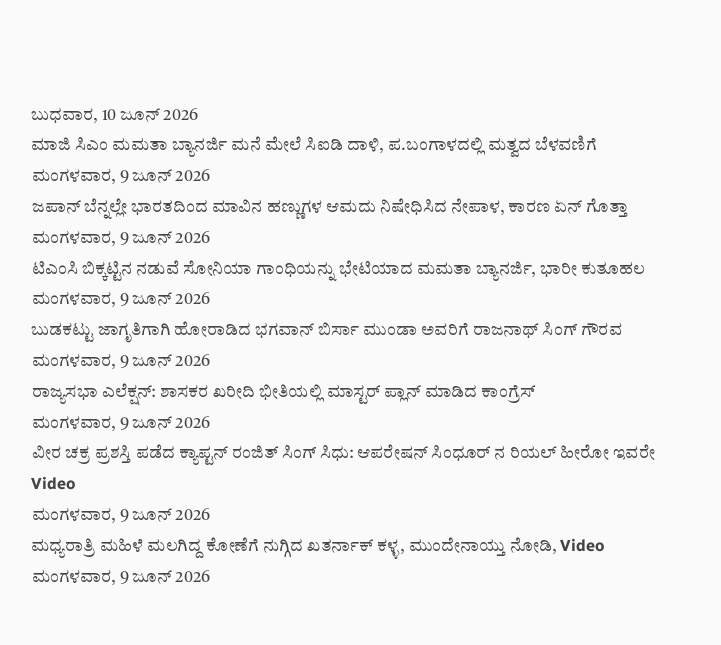ಬುಧವಾರ, 10 ಜೂನ್ 2026
ಮಾಜಿ ಸಿಎಂ ಮಮತಾ ಬ್ಯಾನರ್ಜಿ ಮನೆ ಮೇಲೆ ಸಿಐಡಿ ದಾಳಿ, ಪ.ಬಂಗಾಳದಲ್ಲಿ ಮತ್ವದ ಬೆಳವಣಿಗೆ
ಮಂಗಳವಾರ, 9 ಜೂನ್ 2026
ಜಪಾನ್ ಬೆನ್ನಲ್ಲೇ ಭಾರತದಿಂದ ಮಾವಿನ ಹಣ್ಣುಗಳ ಆಮದು ನಿಷೇಧಿಸಿದ ನೇಪಾಳ, ಕಾರಣ ಏನ್ ಗೊತ್ತಾ
ಮಂಗಳವಾರ, 9 ಜೂನ್ 2026
ಟಿಎಂಸಿ ಬಿಕ್ಕಟ್ಟಿನ ನಡುವೆ ಸೋನಿಯಾ ಗಾಂಧಿಯನ್ನು ಭೇಟಿಯಾದ ಮಮತಾ ಬ್ಯಾನರ್ಜಿ, ಭಾರೀ ಕುತೂಹಲ
ಮಂಗಳವಾರ, 9 ಜೂನ್ 2026
ಬುಡಕಟ್ಟು ಜಾಗೃತಿಗಾಗಿ ಹೋರಾಡಿದ ಭಗವಾನ್ ಬಿರ್ಸಾ ಮುಂಡಾ ಅವರಿಗೆ ರಾಜನಾಥ್ ಸಿಂಗ್ ಗೌರವ
ಮಂಗಳವಾರ, 9 ಜೂನ್ 2026
ರಾಜ್ಯಸಭಾ ಎಲೆಕ್ಷನ್: ಶಾಸಕರ ಖರೀದಿ ಭೀತಿಯಲ್ಲಿ ಮಾಸ್ಟರ್ ಪ್ಲಾನ್ ಮಾಡಿದ ಕಾಂಗ್ರೆಸ್
ಮಂಗಳವಾರ, 9 ಜೂನ್ 2026
ವೀರ ಚಕ್ರ ಪ್ರಶಸ್ತಿ ಪಡೆದ ಕ್ಯಾಪ್ಟನ್ ರಂಜಿತ್ ಸಿಂಗ್ ಸಿಧು: ಆಪರೇಷನ್ ಸಿಂಧೂರ್ ನ ರಿಯಲ್ ಹೀರೋ ಇವರೇ Video
ಮಂಗಳವಾರ, 9 ಜೂನ್ 2026
ಮಧ್ಯರಾತ್ರಿ ಮಹಿಳೆ ಮಲಗಿದ್ದ ಕೋಣೆಗೆ ನುಗ್ಗಿದ ಖತರ್ನಾಕ್ ಕಳ್ಳ, ಮುಂದೇನಾಯ್ತು ನೋಡಿ, Video
ಮಂಗಳವಾರ, 9 ಜೂನ್ 2026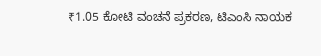₹1.05 ಕೋಟಿ ವಂಚನೆ ಪ್ರಕರಣ, ಟಿಎಂಸಿ ನಾಯಕ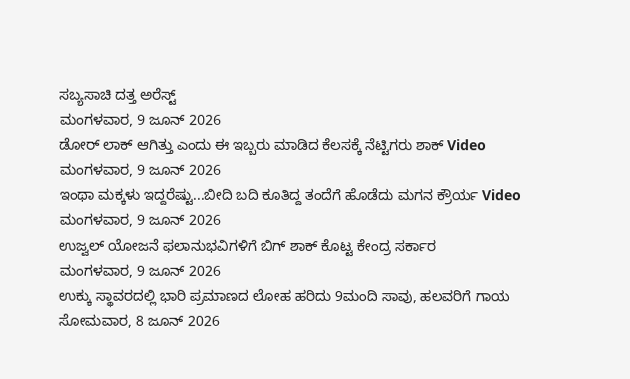ಸಬ್ಯಸಾಚಿ ದತ್ತ ಅರೆಸ್ಟ್
ಮಂಗಳವಾರ, 9 ಜೂನ್ 2026
ಡೋರ್ ಲಾಕ್ ಆಗಿತ್ತು ಎಂದು ಈ ಇಬ್ಬರು ಮಾಡಿದ ಕೆಲಸಕ್ಕೆ ನೆಟ್ಟಿಗರು ಶಾಕ್ Video
ಮಂಗಳವಾರ, 9 ಜೂನ್ 2026
ಇಂಥಾ ಮಕ್ಕಳು ಇದ್ದರೆಷ್ಟು...ಬೀದಿ ಬದಿ ಕೂತಿದ್ದ ತಂದೆಗೆ ಹೊಡೆದು ಮಗನ ಕ್ರೌರ್ಯ Video
ಮಂಗಳವಾರ, 9 ಜೂನ್ 2026
ಉಜ್ವಲ್ ಯೋಜನೆ ಫಲಾನುಭವಿಗಳಿಗೆ ಬಿಗ್ ಶಾಕ್ ಕೊಟ್ಟ ಕೇಂದ್ರ ಸರ್ಕಾರ
ಮಂಗಳವಾರ, 9 ಜೂನ್ 2026
ಉಕ್ಕು ಸ್ಥಾವರದಲ್ಲಿ ಭಾರಿ ಪ್ರಮಾಣದ ಲೋಹ ಹರಿದು 9ಮಂದಿ ಸಾವು, ಹಲವರಿಗೆ ಗಾಯ
ಸೋಮವಾರ, 8 ಜೂನ್ 2026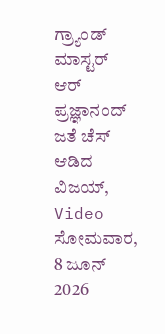ಗ್ರ್ಯಾಂಡ್ ಮಾಸ್ಟರ್ ಆರ್ ಪ್ರಜ್ಞಾನಂದ್ ಜತೆ ಚೆಸ್ ಆಡಿದ ವಿಜಯ್, Video
ಸೋಮವಾರ, 8 ಜೂನ್ 2026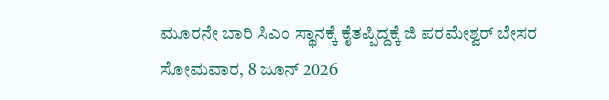ಮೂರನೇ ಬಾರಿ ಸಿಎಂ ಸ್ಥಾನಕ್ಕೆ ಕೈತಪ್ಪಿದ್ದಕ್ಕೆ ಜಿ ಪರಮೇಶ್ವರ್ ಬೇಸರ
ಸೋಮವಾರ, 8 ಜೂನ್ 2026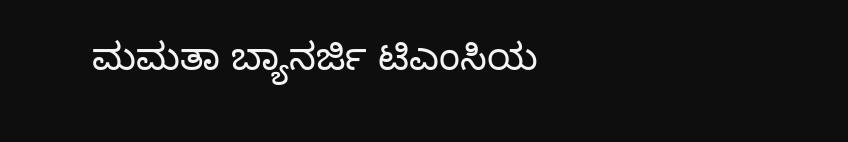ಮಮತಾ ಬ್ಯಾನರ್ಜಿ ಟಿಎಂಸಿಯ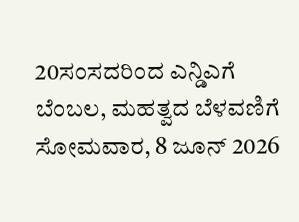20ಸಂಸದರಿಂದ ಎನ್ಡಿಎಗೆ ಬೆಂಬಲ, ಮಹತ್ವದ ಬೆಳವಣಿಗೆ
ಸೋಮವಾರ, 8 ಜೂನ್ 2026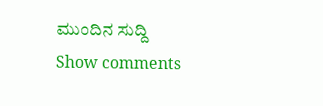ಮುಂದಿನ ಸುದ್ದಿ
Show comments